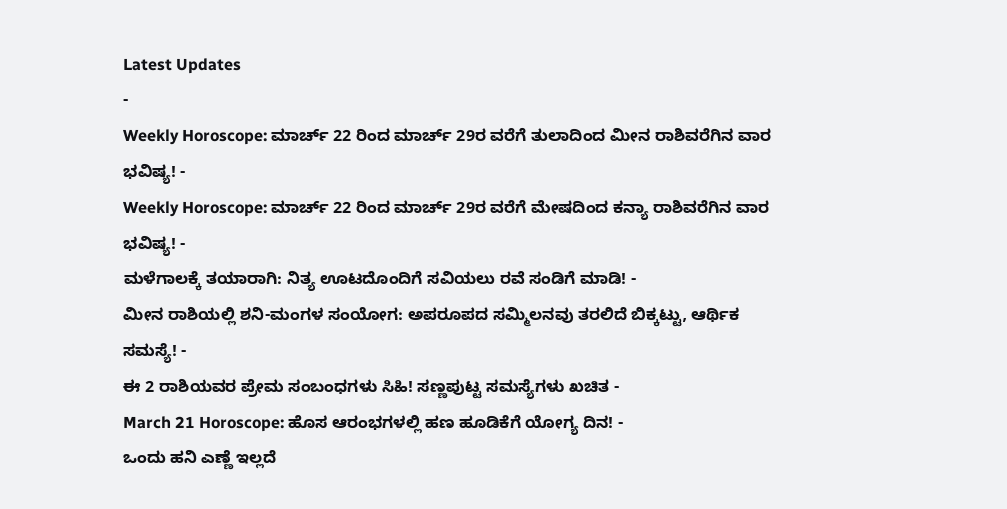Latest Updates
-
Weekly Horoscope: ಮಾರ್ಚ್ 22 ರಿಂದ ಮಾರ್ಚ್ 29ರ ವರೆಗೆ ತುಲಾದಿಂದ ಮೀನ ರಾಶಿವರೆಗಿನ ವಾರ ಭವಿಷ್ಯ! -
Weekly Horoscope: ಮಾರ್ಚ್ 22 ರಿಂದ ಮಾರ್ಚ್ 29ರ ವರೆಗೆ ಮೇಷದಿಂದ ಕನ್ಯಾ ರಾಶಿವರೆಗಿನ ವಾರ ಭವಿಷ್ಯ! -
ಮಳೆಗಾಲಕ್ಕೆ ತಯಾರಾಗಿ: ನಿತ್ಯ ಊಟದೊಂದಿಗೆ ಸವಿಯಲು ರವೆ ಸಂಡಿಗೆ ಮಾಡಿ! -
ಮೀನ ರಾಶಿಯಲ್ಲಿ ಶನಿ-ಮಂಗಳ ಸಂಯೋಗ: ಅಪರೂಪದ ಸಮ್ಮಿಲನವು ತರಲಿದೆ ಬಿಕ್ಕಟ್ಟು, ಆರ್ಥಿಕ ಸಮಸ್ಯೆ! -
ಈ 2 ರಾಶಿಯವರ ಪ್ರೇಮ ಸಂಬಂಧಗಳು ಸಿಹಿ! ಸಣ್ಣಪುಟ್ಟ ಸಮಸ್ಯೆಗಳು ಖಚಿತ -
March 21 Horoscope: ಹೊಸ ಆರಂಭಗಳಲ್ಲಿ ಹಣ ಹೂಡಿಕೆಗೆ ಯೋಗ್ಯ ದಿನ! -
ಒಂದು ಹನಿ ಎಣ್ಣೆ ಇಲ್ಲದೆ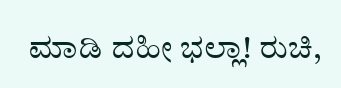ಮಾಡಿ ದಹೀ ಭಲ್ಲಾ! ರುಚಿ,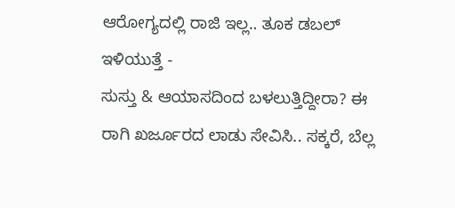ಆರೋಗ್ಯದಲ್ಲಿ ರಾಜಿ ಇಲ್ಲ.. ತೂಕ ಡಬಲ್ ಇಳಿಯುತ್ತೆ -
ಸುಸ್ತು & ಆಯಾಸದಿಂದ ಬಳಲುತ್ತಿದ್ದೀರಾ? ಈ ರಾಗಿ ಖರ್ಜೂರದ ಲಾಡು ಸೇವಿಸಿ.. ಸಕ್ಕರೆ, ಬೆಲ್ಲ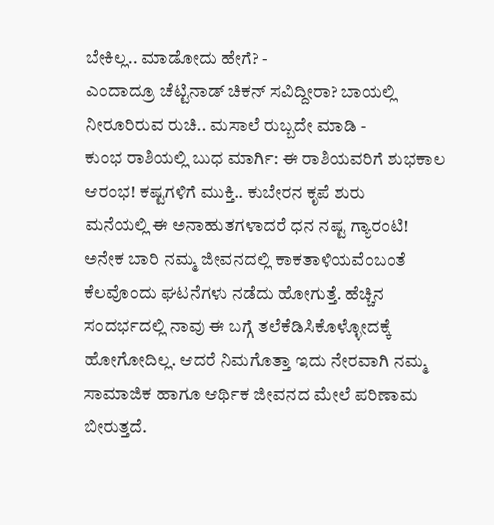ಬೇಕಿಲ್ಲ.. ಮಾಡೋದು ಹೇಗೆ? -
ಎಂದಾದ್ರೂ ಚೆಟ್ಟಿನಾಡ್ ಚಿಕನ್ ಸವಿದ್ದೀರಾ? ಬಾಯಲ್ಲಿ ನೀರೂರಿರುವ ರುಚಿ.. ಮಸಾಲೆ ರುಬ್ಬದೇ ಮಾಡಿ -
ಕುಂಭ ರಾಶಿಯಲ್ಲಿ ಬುಧ ಮಾರ್ಗಿ: ಈ ರಾಶಿಯವರಿಗೆ ಶುಭಕಾಲ ಆರಂಭ! ಕಷ್ಟಗಳಿಗೆ ಮುಕ್ತಿ.. ಕುಬೇರನ ಕೃಪೆ ಶುರು
ಮನೆಯಲ್ಲಿ ಈ ಅನಾಹುತಗಳಾದರೆ ಧನ ನಷ್ಟ ಗ್ಯಾರಂಟಿ!
ಅನೇಕ ಬಾರಿ ನಮ್ಮ ಜೀವನದಲ್ಲಿ ಕಾಕತಾಳಿಯವೆಂಬಂತೆ ಕೆಲವೊಂದು ಘಟನೆಗಳು ನಡೆದು ಹೋಗುತ್ತೆ. ಹೆಚ್ಚಿನ ಸಂದರ್ಭದಲ್ಲಿ ನಾವು ಈ ಬಗ್ಗೆ ತಲೆಕೆಡಿಸಿಕೊಳ್ಳೋದಕ್ಕೆ ಹೋಗೋದಿಲ್ಲ. ಆದರೆ ನಿಮಗೊತ್ತಾ ಇದು ನೇರವಾಗಿ ನಮ್ಮ ಸಾಮಾಜಿಕ ಹಾಗೂ ಆರ್ಥಿಕ ಜೀವನದ ಮೇಲೆ ಪರಿಣಾಮ ಬೀರುತ್ತದೆ.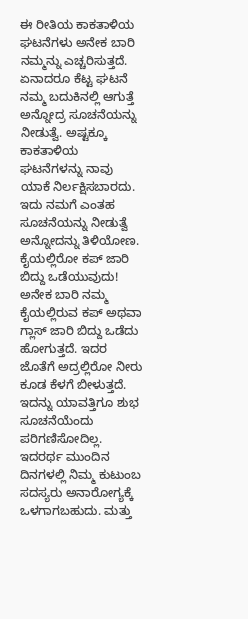ಈ ರೀತಿಯ ಕಾಕತಾಳಿಯ ಘಟನೆಗಳು ಅನೇಕ ಬಾರಿ ನಮ್ಮನ್ನು ಎಚ್ಚರಿಸುತ್ತದೆ. ಏನಾದರೂ ಕೆಟ್ಟ ಘಟನೆ ನಮ್ಮ ಬದುಕಿನಲ್ಲಿ ಆಗುತ್ತೆ ಅನ್ನೋದ್ರ ಸೂಚನೆಯನ್ನು ನೀಡುತ್ವೆ. ಅಷ್ಟಕ್ಕೂ ಕಾಕತಾಳಿಯ ಘಟನೆಗಳನ್ನು ನಾವು ಯಾಕೆ ನಿರ್ಲಕ್ಷಿಸಬಾರದು. ಇದು ನಮಗೆ ಎಂತಹ ಸೂಚನೆಯನ್ನು ನೀಡುತ್ವೆ ಅನ್ನೋದನ್ನು ತಿಳಿಯೋಣ.
ಕೈಯಲ್ಲಿರೋ ಕಪ್ ಜಾರಿ ಬಿದ್ದು ಒಡೆಯುವುದು!
ಅನೇಕ ಬಾರಿ ನಮ್ಮ ಕೈಯಲ್ಲಿರುವ ಕಪ್ ಅಥವಾ ಗ್ಲಾಸ್ ಜಾರಿ ಬಿದ್ದು ಒಡೆದು ಹೋಗುತ್ತದೆ. ಇದರ ಜೊತೆಗೆ ಅದ್ರಲ್ಲಿರೋ ನೀರು ಕೂಡ ಕೆಳಗೆ ಬೀಳುತ್ತದೆ. ಇದನ್ನು ಯಾವತ್ತಿಗೂ ಶುಭ ಸೂಚನೆಯೆಂದು ಪರಿಗಣಿಸೋದಿಲ್ಲ.
ಇದರರ್ಥ ಮುಂದಿನ ದಿನಗಳಲ್ಲಿ ನಿಮ್ಮ ಕುಟುಂಬ ಸದಸ್ಯರು ಅನಾರೋಗ್ಯಕ್ಕೆ ಒಳಗಾಗಬಹುದು. ಮತ್ತು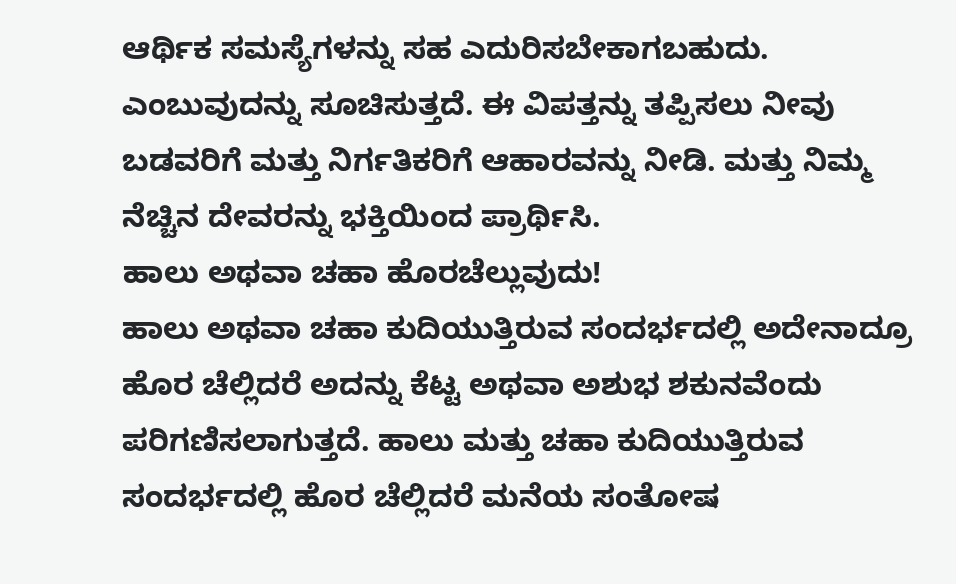ಆರ್ಥಿಕ ಸಮಸ್ಯೆಗಳನ್ನು ಸಹ ಎದುರಿಸಬೇಕಾಗಬಹುದು. ಎಂಬುವುದನ್ನು ಸೂಚಿಸುತ್ತದೆ. ಈ ವಿಪತ್ತನ್ನು ತಪ್ಪಿಸಲು ನೀವು ಬಡವರಿಗೆ ಮತ್ತು ನಿರ್ಗತಿಕರಿಗೆ ಆಹಾರವನ್ನು ನೀಡಿ. ಮತ್ತು ನಿಮ್ಮ ನೆಚ್ಚಿನ ದೇವರನ್ನು ಭಕ್ತಿಯಿಂದ ಪ್ರಾರ್ಥಿಸಿ.
ಹಾಲು ಅಥವಾ ಚಹಾ ಹೊರಚೆಲ್ಲುವುದು!
ಹಾಲು ಅಥವಾ ಚಹಾ ಕುದಿಯುತ್ತಿರುವ ಸಂದರ್ಭದಲ್ಲಿ ಅದೇನಾದ್ರೂ ಹೊರ ಚೆಲ್ಲಿದರೆ ಅದನ್ನು ಕೆಟ್ಟ ಅಥವಾ ಅಶುಭ ಶಕುನವೆಂದು ಪರಿಗಣಿಸಲಾಗುತ್ತದೆ. ಹಾಲು ಮತ್ತು ಚಹಾ ಕುದಿಯುತ್ತಿರುವ ಸಂದರ್ಭದಲ್ಲಿ ಹೊರ ಚೆಲ್ಲಿದರೆ ಮನೆಯ ಸಂತೋಷ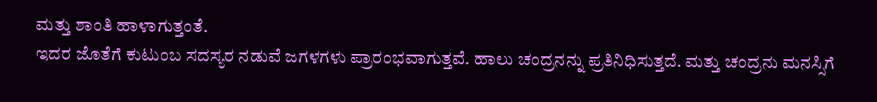ಮತ್ತು ಶಾಂತಿ ಹಾಳಾಗುತ್ತಂತೆ.
ಇದರ ಜೊತೆಗೆ ಕುಟುಂಬ ಸದಸ್ಯರ ನಡುವೆ ಜಗಳಗಳು ಪ್ರಾರಂಭವಾಗುತ್ತವೆ. ಹಾಲು ಚಂದ್ರನನ್ನು ಪ್ರತಿನಿಧಿಸುತ್ತದೆ. ಮತ್ತು ಚಂದ್ರನು ಮನಸ್ಸಿಗೆ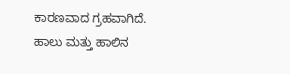ಕಾರಣವಾದ ಗ್ರಹವಾಗಿದೆ. ಹಾಲು ಮತ್ತು ಹಾಲಿನ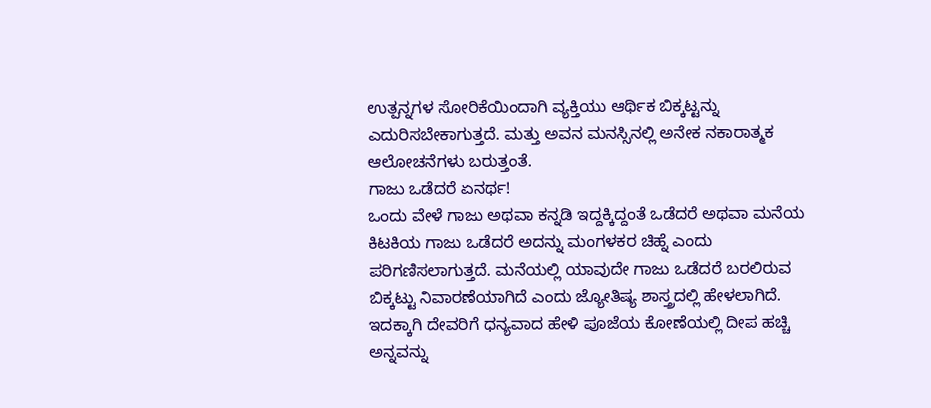ಉತ್ಪನ್ನಗಳ ಸೋರಿಕೆಯಿಂದಾಗಿ ವ್ಯಕ್ತಿಯು ಆರ್ಥಿಕ ಬಿಕ್ಕಟ್ಟನ್ನು ಎದುರಿಸಬೇಕಾಗುತ್ತದೆ. ಮತ್ತು ಅವನ ಮನಸ್ಸಿನಲ್ಲಿ ಅನೇಕ ನಕಾರಾತ್ಮಕ ಆಲೋಚನೆಗಳು ಬರುತ್ತಂತೆ.
ಗಾಜು ಒಡೆದರೆ ಏನರ್ಥ!
ಒಂದು ವೇಳೆ ಗಾಜು ಅಥವಾ ಕನ್ನಡಿ ಇದ್ದಕ್ಕಿದ್ದಂತೆ ಒಡೆದರೆ ಅಥವಾ ಮನೆಯ ಕಿಟಕಿಯ ಗಾಜು ಒಡೆದರೆ ಅದನ್ನು ಮಂಗಳಕರ ಚಿಹ್ನೆ ಎಂದು ಪರಿಗಣಿಸಲಾಗುತ್ತದೆ. ಮನೆಯಲ್ಲಿ ಯಾವುದೇ ಗಾಜು ಒಡೆದರೆ ಬರಲಿರುವ ಬಿಕ್ಕಟ್ಟು ನಿವಾರಣೆಯಾಗಿದೆ ಎಂದು ಜ್ಯೋತಿಷ್ಯ ಶಾಸ್ತ್ರದಲ್ಲಿ ಹೇಳಲಾಗಿದೆ. ಇದಕ್ಕಾಗಿ ದೇವರಿಗೆ ಧನ್ಯವಾದ ಹೇಳಿ ಪೂಜೆಯ ಕೋಣೆಯಲ್ಲಿ ದೀಪ ಹಚ್ಚಿ ಅನ್ನವನ್ನು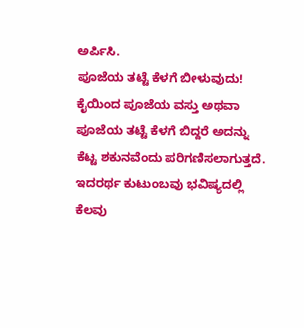ಅರ್ಪಿಸಿ.
ಪೂಜೆಯ ತಟ್ಟೆ ಕೆಳಗೆ ಬೀಳುವುದು!
ಕೈಯಿಂದ ಪೂಜೆಯ ವಸ್ತು ಅಥವಾ ಪೂಜೆಯ ತಟ್ಟೆ ಕೆಳಗೆ ಬಿದ್ದರೆ ಅದನ್ನು ಕೆಟ್ಟ ಶಕುನವೆಂದು ಪರಿಗಣಿಸಲಾಗುತ್ತದೆ. ಇದರರ್ಥ ಕುಟುಂಬವು ಭವಿಷ್ಯದಲ್ಲಿ ಕೆಲವು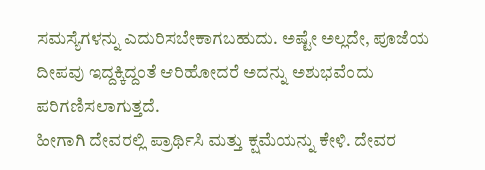ಸಮಸ್ಯೆಗಳನ್ನು ಎದುರಿಸಬೇಕಾಗಬಹುದು. ಅಷ್ಟೇ ಅಲ್ಲದೇ, ಪೂಜೆಯ ದೀಪವು ಇದ್ದಕ್ಕಿದ್ದಂತೆ ಆರಿಹೋದರೆ ಅದನ್ನು ಅಶುಭವೆಂದು ಪರಿಗಣಿಸಲಾಗುತ್ತದೆ.
ಹೀಗಾಗಿ ದೇವರಲ್ಲಿ ಪ್ರಾರ್ಥಿಸಿ ಮತ್ತು ಕ್ಷಮೆಯನ್ನು ಕೇಳಿ. ದೇವರ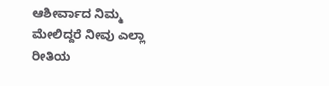ಆಶೀರ್ವಾದ ನಿಮ್ಮ ಮೇಲಿದ್ದರೆ ನೀವು ಎಲ್ಲಾ ರೀತಿಯ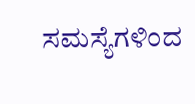ಸಮಸ್ಯೆಗಳಿಂದ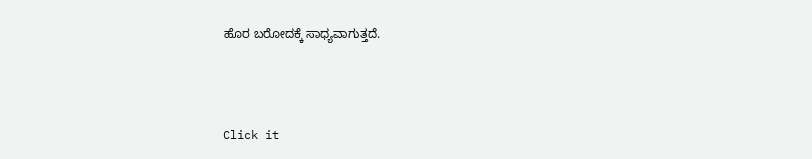ಹೊರ ಬರೋದಕ್ಕೆ ಸಾಧ್ಯವಾಗುತ್ತದೆ.



Click it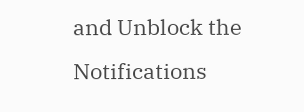and Unblock the Notifications